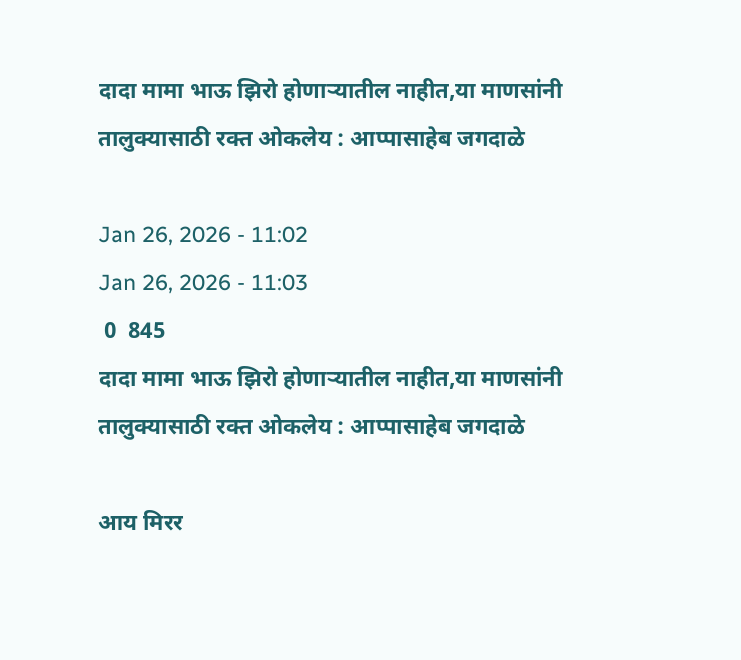दादा मामा भाऊ झिरो होणाऱ्यातील नाहीत,या माणसांनी तालुक्यासाठी रक्त ओकलेय : आप्पासाहेब जगदाळे

Jan 26, 2026 - 11:02
Jan 26, 2026 - 11:03
 0  845
दादा मामा भाऊ झिरो होणाऱ्यातील नाहीत,या माणसांनी तालुक्यासाठी रक्त ओकलेय : आप्पासाहेब जगदाळे

आय मिरर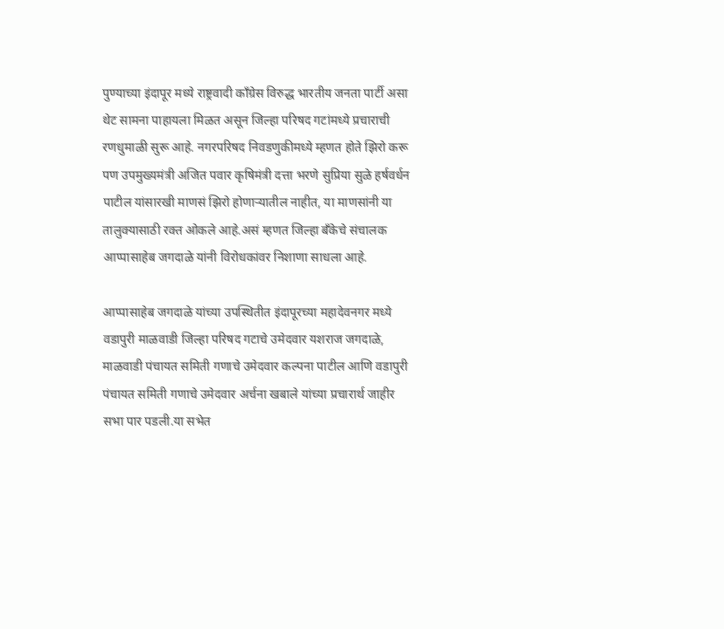पुण्याच्या इंदापूर मध्ये राष्ट्रवादी काँग्रेस विरुद्ध भारतीय जनता पार्टी असा थेट सामना पाहायला मिळत असून जिल्हा परिषद गटांमध्ये प्रचाराची रणधुमाळी सुरू आहे. नगरपरिषद निवडणुकीमध्ये म्हणत होते झिरो करू पण उपमुख्यमंत्री अजित पवार कृषिमंत्री दत्ता भरणे सुप्रिया सुळे हर्षवर्धन पाटील यांसारखी माणसं झिरो होणाऱ्यातील नाहीत, या माणसांनी या तालुक्यासाठी रक्त ओकले आहे.असं म्हणत जिल्हा बँकेचे संचालक आप्पासाहेब जगदाळे यांनी विरोधकांवर निशाणा साधला आहे.

आप्पासाहेब जगदाळे यांच्या उपस्थितीत इंदापूरच्या महादेवनगर मध्ये वडापुरी माळवाडी जिल्हा परिषद गटाचे उमेदवार यशराज जगदाळे, माळवाडी पंचायत समिती गणाचे उमेदवार कल्पना पाटील आणि वडापुरी पंचायत समिती गणाचे उमेदवार अर्चना खबाले यांच्या प्रचारार्थ जाहीर सभा पार पडली.या सभेत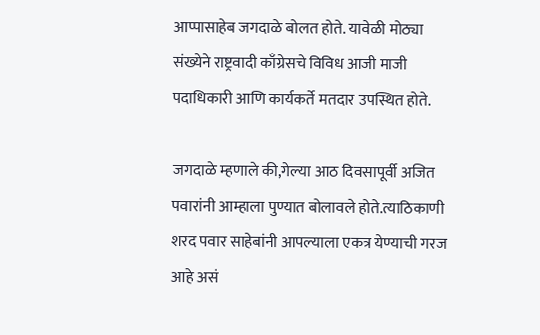आप्पासाहेब जगदाळे बोलत होते. यावेळी मोठ्या संख्येने राष्ट्रवादी काँग्रेसचे विविध आजी माजी पदाधिकारी आणि कार्यकर्ते मतदार उपस्थित होते.

जगदाळे म्हणाले की,गेल्या आठ दिवसापूर्वी अजित पवारांनी आम्हाला पुण्यात बोलावले होते.त्याठिकाणी शरद पवार साहेबांनी आपल्याला एकत्र येण्याची गरज आहे असं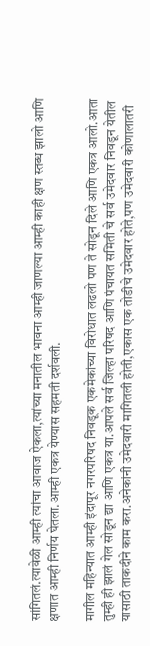सांगितलं.त्यावेळी आम्ही त्यांचा आवाज ऐकला,त्यांच्या मनातील भावना आम्ही जाणल्या आम्ही काही क्षण स्तब्ध झालो आणि क्षणात आम्ही निर्णय घेतला.आम्ही एकत्र येण्यास सहमती दर्शवली.

मागील महिन्यात आम्ही इंदापूर नगरपरिषद निवडूक एकमेकांच्या विरोधात लढलो पण ते सोडून दिले आणि एकत्र आलो.आता तुम्ही ही झालं गेल सोडून द्या आणि एकत्र या.आपले सर्व जिल्हा परिषद आणि पंचायत समिती चे सर्व उमेदवार निवडून येतील यासाठी ताकदीने काम करा.अनेकांनी उमेदवारी मागितली होती,एकास एक तोडीचे उमेदवार होते,पण उमेदवारी कोणालातरी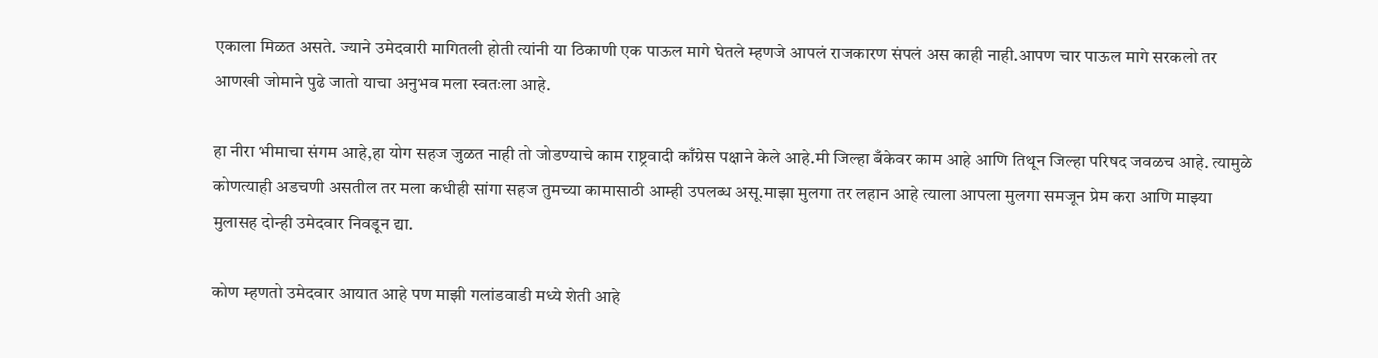एकाला मिळत असते. ज्याने उमेदवारी मागितली होती त्यांनी या ठिकाणी एक पाऊल मागे घेतले म्हणजे आपलं राजकारण संपलं अस काही नाही.आपण चार पाऊल मागे सरकलो तर आणखी जोमाने पुढे जातो याचा अनुभव मला स्वतःला आहे.

हा नीरा भीमाचा संगम आहे,हा योग सहज जुळत नाही तो जोडण्याचे काम राष्ट्रवादी काँग्रेस पक्षाने केले आहे.मी जिल्हा बँकेवर काम आहे आणि तिथून जिल्हा परिषद जवळच आहे. त्यामुळे कोणत्याही अडचणी असतील तर मला कधीही सांगा सहज तुमच्या कामासाठी आम्ही उपलब्ध असू.माझा मुलगा तर लहान आहे त्याला आपला मुलगा समजून प्रेम करा आणि माझ्या मुलासह दोन्ही उमेदवार निवडून द्या.

कोण म्हणतो उमेदवार आयात आहे पण माझी गलांडवाडी मध्ये शेती आहे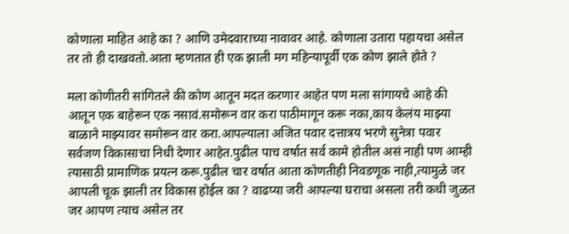कोणाला माहित आहे का ? आणि उमेदवाराच्या नावावर आहे. कोणाला उतारा पहायचा असेल तर तो ही दाखवतो.आता म्हणतात ही एक झाली मग महिन्यापूर्वी एक कोण झाले होते ?

मला कोणीतरी सांगितले की कोण आतून मदत करणार आहेत पण मला सांगायचे आहे की आतून एक बाहेरून एक नसावं.समोरून वार करा पाठीमागून करू नका,काय केलंय माझ्या बाळाने माझ्यावर समोरून वार करा.आपल्याला अजित पवार दत्तात्रय भरणे सुनेत्रा पवार सर्वजण विकासाचा निधी देणार आहेत.पुढील पाच वर्षात सर्व कामे होतील असं नाही पण आम्ही त्यासाठी प्रामाणिक प्रयत्न करू.पुढील चार वर्षात आता कोणतीही निवडणूक नाही,त्यामुळे जर आपली चूक झाली तर विकास होईल का ? वाढप्या जरी आपल्या घराचा असला तरी कधी जुळत जर आपण त्याच असेल तर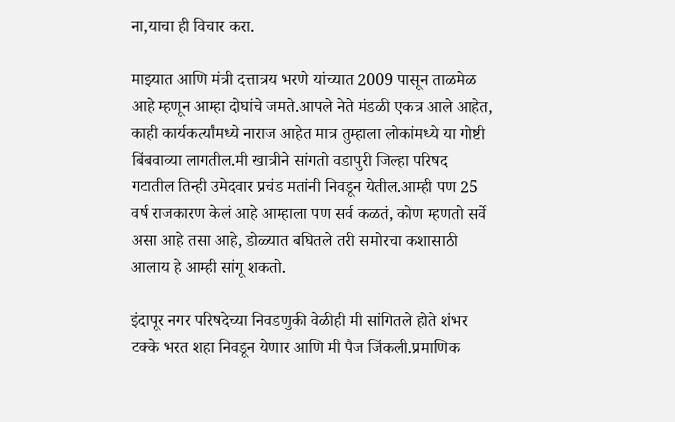ना,याचा ही विचार करा.

माझ्यात आणि मंत्री दत्तात्रय भरणे यांच्यात 2009 पासून ताळमेळ आहे म्हणून आम्हा दोघांचे जमते.आपले नेते मंडळी एकत्र आले आहेत, काही कार्यकर्त्यांमध्ये नाराज आहेत मात्र तुम्हाला लोकांमध्ये या गोष्टी बिंबवाव्या लागतील.मी खात्रीने सांगतो वडापुरी जिल्हा परिषद गटातील तिन्ही उमेदवार प्रचंड मतांनी निवडून येतील.आम्ही पण 25 वर्ष राजकारण केलं आहे आम्हाला पण सर्व कळतं, कोण म्हणतो सर्वे असा आहे तसा आहे, डोळ्यात बघितले तरी समोरचा कशासाठी आलाय हे आम्ही सांगू शकतो.

इंदापूर नगर परिषदेच्या निवडणुकी वेळीही मी सांगितले होते शंभर टक्के भरत शहा निवडून येणार आणि मी पैज जिंकली.प्रमाणिक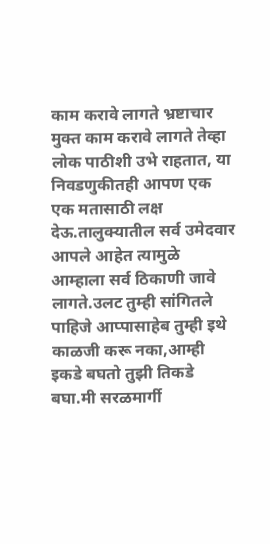काम करावे लागते भ्रष्टाचार मुक्त काम करावे लागते तेव्हा लोक पाठीशी उभे राहतात, या निवडणुकीतही आपण एक एक मतासाठी लक्ष देऊ.तालुक्यातील सर्व उमेदवार आपले आहेत त्यामुळे आम्हाला सर्व ठिकाणी जावे लागते.उलट तुम्ही सांगितले पाहिजे आप्पासाहेब तुम्ही इथे काळजी करू नका,आम्ही इकडे बघतो तुझी तिकडे बघा.मी सरळमार्गी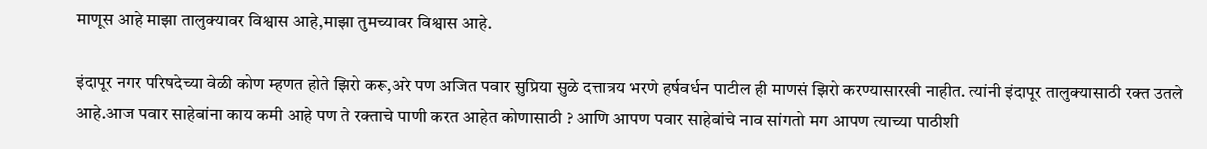माणूस आहे माझा तालुक्यावर विश्वास आहे,माझा तुमच्यावर विश्वास आहे.

इंदापूर नगर परिषदेच्या वेळी कोण म्हणत होते झिरो करू,अरे पण अजित पवार सुप्रिया सुळे दत्तात्रय भरणे हर्षवर्धन पाटील ही माणसं झिरो करण्यासारखी नाहीत. त्यांनी इंदापूर तालुक्यासाठी रक्त उतले आहे.आज पवार साहेबांना काय कमी आहे पण ते रक्ताचे पाणी करत आहेत कोणासाठी ? आणि आपण पवार साहेबांचे नाव सांगतो मग आपण त्याच्या पाठीशी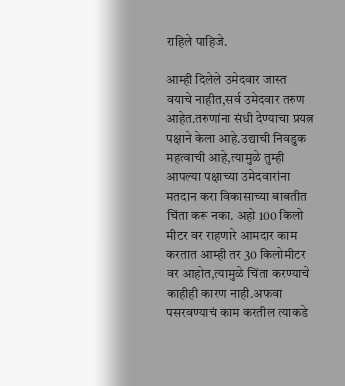राहिले पाहिजे.

आम्ही दिलेले उमेदवार जास्त वयाचे नाहीत,सर्व उमेदवार तरुण आहेत.तरुणांना संधी देण्याचा प्रयत्न पक्षाने केला आहे.उद्याची निवडुक महत्वाची आहे,त्यामुळे तुम्ही आपल्या पक्षाच्या उमेदवारांना मतदान करा विकासाच्या बाबतीत चिंता करू नका. अहो 100 किलो मीटर वर राहणारे आमदार काम करतात आम्ही तर 30 किलोमीटर वर आहोत,त्यामुळे चिंता करण्याचे काहीही कारण नाही.अफवा पसरवण्याचं काम करतील त्याकडे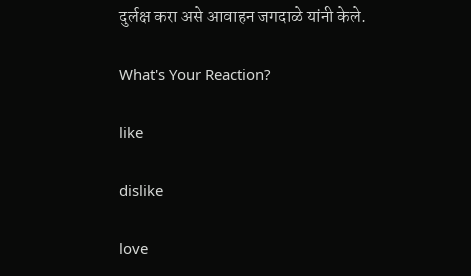दुर्लक्ष करा असे आवाहन जगदाळे यांनी केले.

What's Your Reaction?

like

dislike

love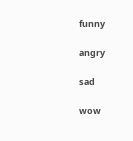funny

angry

sad

wow